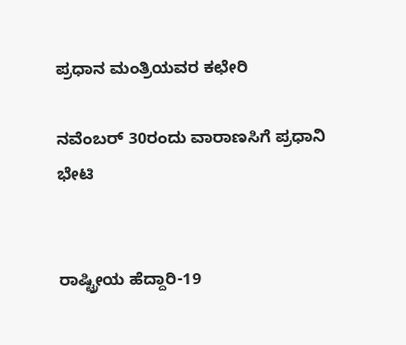ಪ್ರಧಾನ ಮಂತ್ರಿಯವರ ಕಛೇರಿ

ನವೆಂಬರ್ 30ರಂದು ವಾರಾಣಸಿಗೆ ಪ್ರಧಾನಿ ಭೇಟಿ


ರಾಷ್ಟ್ರೀಯ ಹೆದ್ದಾರಿ-19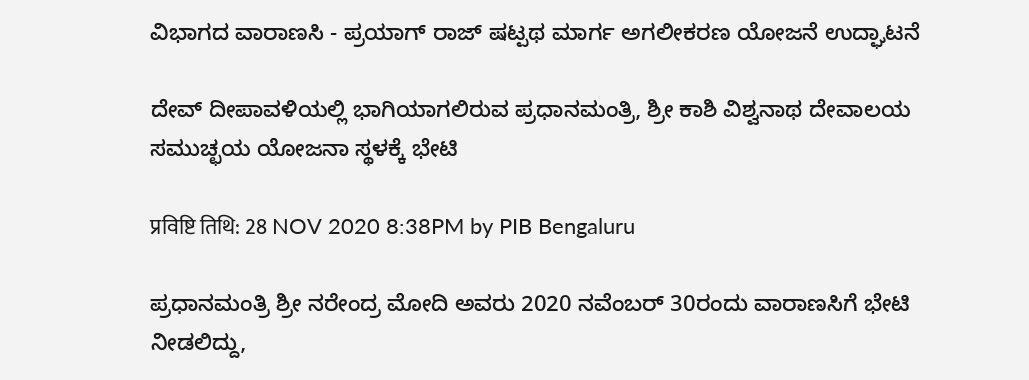ವಿಭಾಗದ ವಾರಾಣಸಿ - ಪ್ರಯಾಗ್ ರಾಜ್ ಷಟ್ಪಥ ಮಾರ್ಗ ಅಗಲೀಕರಣ ಯೋಜನೆ ಉದ್ಘಾಟನೆ

ದೇವ್ ದೀಪಾವಳಿಯಲ್ಲಿ ಭಾಗಿಯಾಗಲಿರುವ ಪ್ರಧಾನಮಂತ್ರಿ, ಶ್ರೀ ಕಾಶಿ ವಿಶ್ವನಾಥ ದೇವಾಲಯ ಸಮುಚ್ಛಯ ಯೋಜನಾ ಸ್ಥಳಕ್ಕೆ ಭೇಟಿ

प्रविष्टि तिथि: 28 NOV 2020 8:38PM by PIB Bengaluru

ಪ್ರಧಾನಮಂತ್ರಿ ಶ್ರೀ ನರೇಂದ್ರ ಮೋದಿ ಅವರು 2020 ನವೆಂಬರ್ 30ರಂದು ವಾರಾಣಸಿಗೆ ಭೇಟಿ ನೀಡಲಿದ್ದು,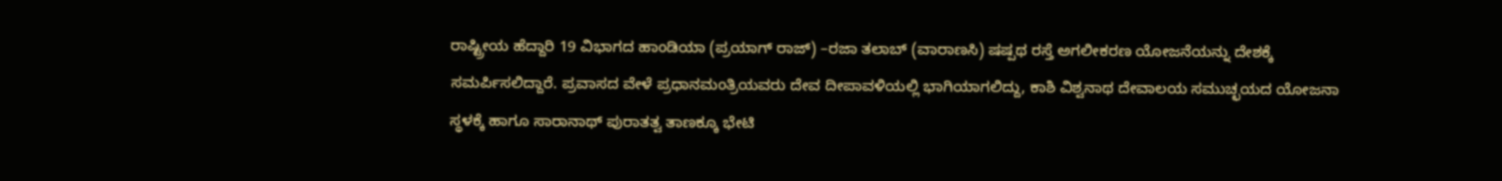ರಾಷ್ಟ್ರೀಯ ಹೆದ್ದಾರಿ 19 ವಿಭಾಗದ ಹಾಂಡಿಯಾ (ಪ್ರಯಾಗ್ ರಾಜ್) –ರಜಾ ತಲಾಬ್ (ವಾರಾಣಸಿ) ಷಷ್ಪಥ ರಸ್ತೆ ಅಗಲೀಕರಣ ಯೋಜನೆಯನ್ನು ದೇಶಕ್ಕೆ ಸಮರ್ಪಿಸಲಿದ್ದಾರೆ. ಪ್ರವಾಸದ ವೇಳೆ ಪ್ರಧಾನಮಂತ್ರಿಯವರು ದೇವ ದೀಪಾವಳಿಯಲ್ಲಿ ಭಾಗಿಯಾಗಲಿದ್ದು, ಕಾಶಿ ವಿಶ್ವನಾಥ ದೇವಾಲಯ ಸಮುಚ್ಛಯದ ಯೋಜನಾ ಸ್ಥಳಕ್ಕೆ ಹಾಗೂ ಸಾರಾನಾಥ್ ಪುರಾತತ್ವ ತಾಣಕ್ಕೂ ಭೇಟಿ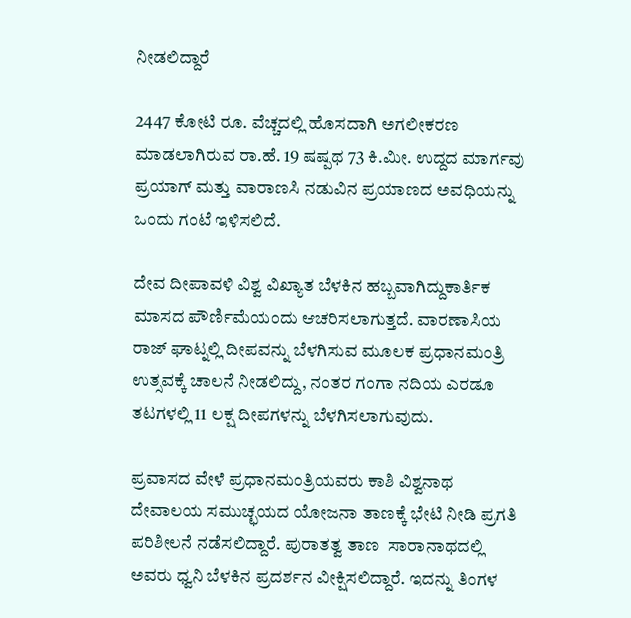ನೀಡಲಿದ್ದಾರೆ

2447 ಕೋಟಿ ರೂ. ವೆಚ್ಚದಲ್ಲಿ ಹೊಸದಾಗಿ ಅಗಲೀಕರಣ ಮಾಡಲಾಗಿರುವ ರಾ.ಹೆ. 19 ಷಷ್ಪಥ 73 ಕಿ.ಮೀ. ಉದ್ದದ ಮಾರ್ಗವು ಪ್ರಯಾಗ್ ಮತ್ತು ವಾರಾಣಸಿ ನಡುವಿನ ಪ್ರಯಾಣದ ಅವಧಿಯನ್ನು ಒಂದು ಗಂಟೆ ಇಳಿಸಲಿದೆ.

ದೇವ ದೀಪಾವಳಿ ವಿಶ್ವ ವಿಖ್ಯಾತ ಬೆಳಕಿನ ಹಬ್ಬವಾಗಿದ್ದುಕಾರ್ತಿಕ ಮಾಸದ ಪೌರ್ಣಿಮೆಯಂದು ಆಚರಿಸಲಾಗುತ್ತದೆ. ವಾರಣಾಸಿಯ ರಾಜ್ ಘಾಟ್ನಲ್ಲಿ ದೀಪವನ್ನು ಬೆಳಗಿಸುವ ಮೂಲಕ ಪ್ರಧಾನಮಂತ್ರಿ ಉತ್ಸವಕ್ಕೆ ಚಾಲನೆ ನೀಡಲಿದ್ದು, ನಂತರ ಗಂಗಾ ನದಿಯ ಎರಡೂ ತಟಗಳಲ್ಲಿ 11 ಲಕ್ಷ ದೀಪಗಳನ್ನು ಬೆಳಗಿಸಲಾಗುವುದು.

ಪ್ರವಾಸದ ವೇಳೆ ಪ್ರಧಾನಮಂತ್ರಿಯವರು ಕಾಶಿ ವಿಶ್ವನಾಥ ದೇವಾಲಯ ಸಮುಚ್ಛಯದ ಯೋಜನಾ ತಾಣಕ್ಕೆ ಭೇಟಿ ನೀಡಿ ಪ್ರಗತಿ ಪರಿಶೀಲನೆ ನಡೆಸಲಿದ್ದಾರೆ. ಪುರಾತತ್ವ ತಾಣ  ಸಾರಾನಾಥದಲ್ಲಿ ಅವರು ಧ್ವನಿ ಬೆಳಕಿನ ಪ್ರದರ್ಶನ ವೀಕ್ಷಿಸಲಿದ್ದಾರೆ. ಇದನ್ನು ತಿಂಗಳ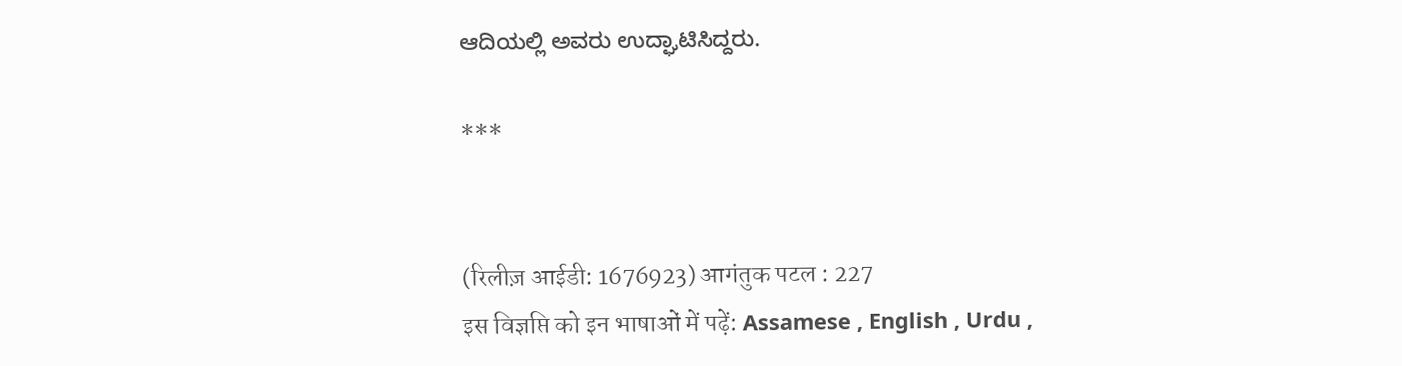ಆದಿಯಲ್ಲಿ ಅವರು ಉದ್ಘಾಟಿಸಿದ್ದರು.

***


(रिलीज़ आईडी: 1676923) आगंतुक पटल : 227
इस विज्ञप्ति को इन भाषाओं में पढ़ें: Assamese , English , Urdu ,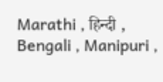Marathi , हिन्दी , Bengali , Manipuri ,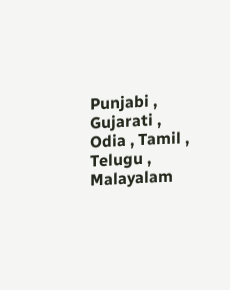Punjabi , Gujarati , Odia , Tamil , Telugu , Malayalam